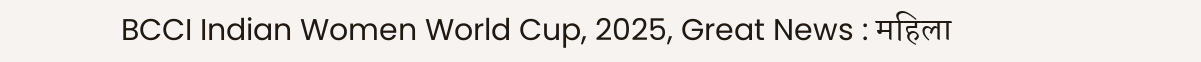BCCI Indian Women World Cup, 2025, Great News : महिला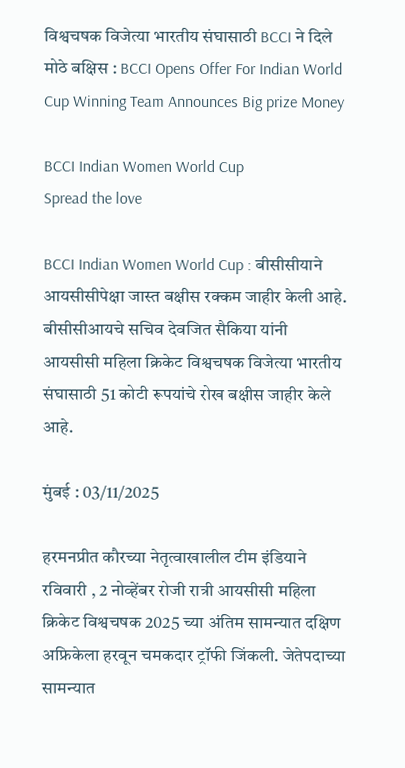विश्वचषक विजेत्या भारतीय संघासाठी BCCI ने दिले मोठे बक्षिस : BCCI Opens Offer For Indian World Cup Winning Team Announces Big prize Money

BCCI Indian Women World Cup
Spread the love

BCCI Indian Women World Cup : बीसीसीयाने आयसीसीपेक्षा जास्त बक्षीस रक्कम जाहीर केली आहे. बीसीसीआयचे सचिव देवजित सैकिया यांनी आयसीसी महिला क्रिकेट विश्वचषक विजेत्या भारतीय संघासाठी 51 कोटी रूपयांचे रोख बक्षीस जाहीर केले आहे.

मुंबई : 03/11/2025

हरमनप्रीत कौरच्या नेतृत्वाखालील टीम इंडियाने रविवारी , 2 नोव्हेंबर रोजी रात्री आयसीसी महिला क्रिकेट विश्वचषक 2025 च्या अंतिम सामन्यात दक्षिण अफ्रिकेला हरवून चमकदार ट्रॉफी जिंकली. जेतेपदाच्या सामन्यात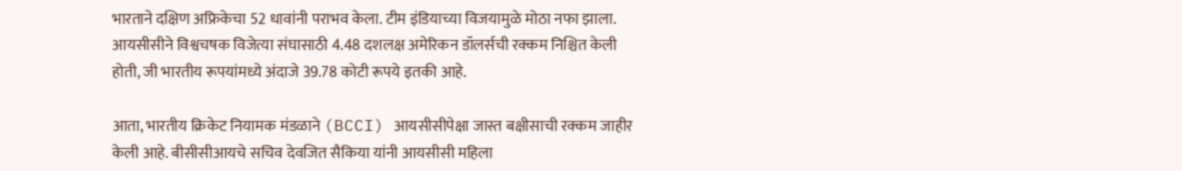भारताने दक्षिण अफ्रिकेचा 52 धावांनी पराभव केला. टीम इंडियाच्या विजयामुळे मोठा नफा झाला. आयसीसीने विश्वचषक विजेत्या संघासाठी 4.48 दशलक्ष अमेरिकन डॉलर्सची रक्कम निश्चित केली होती, जी भारतीय रूपयांमध्ये अंदाजे 39.78 कोटी रूपये इतकी आहे.

आता, भारतीय क्रिकेट नियामक मंडळाने (BCCI) आयसीसीपेक्षा जास्त बक्षीसाची रक्कम जाहीर केली आहे. बीसीसीआयचे सचिव देवजित सैकिया यांनी आयसीसी महिला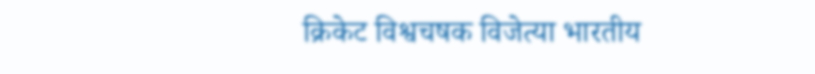क्रिकेट विश्वचषक विजेत्या भारतीय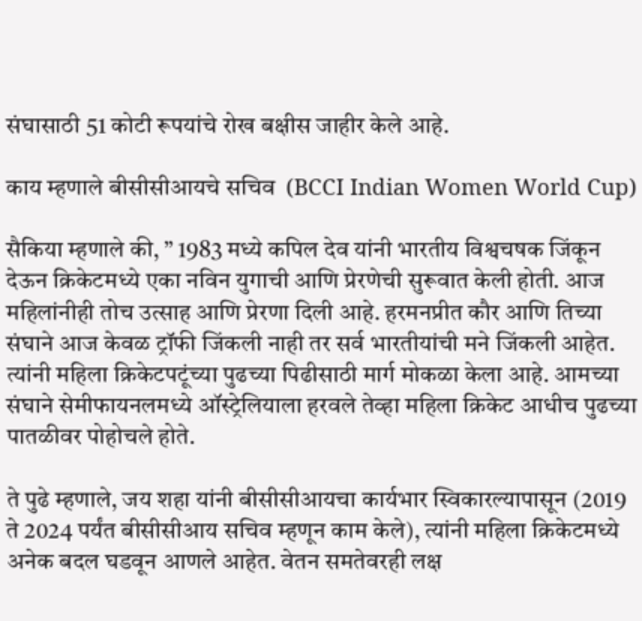संघासाठी 51 कोटी रूपयांचे रोख बक्षीस जाहीर केले आहे.

काय म्हणाले बीसीसीआयचे सचिव  (BCCI Indian Women World Cup)

सैकिया म्हणाले की, ” 1983 मध्ये कपिल देव यांनी भारतीय विश्वचषक जिंकून देऊन क्रिकेटमध्ये एका नविन युगाची आणि प्रेरणेची सुरूवात केली होती. आज महिलांनीही तोच उत्साह आणि प्रेरणा दिली आहे. हरमनप्रीत कौर आणि तिच्या संघाने आज केवळ ट्रॉफी जिंकली नाही तर सर्व भारतीयांची मने जिंकली आहेत. त्यांनी महिला क्रिकेटपटूंच्या पुढच्या पिढीसाठी मार्ग मोकळा केला आहे. आमच्या संघाने सेमीफायनलमध्ये ऑस्ट्रेलियाला हरवले तेव्हा महिला क्रिकेट आधीच पुढच्या पातळीवर पोहोचले होते.

ते पुढे म्हणाले, जय शहा यांनी बीसीसीआयचा कार्यभार स्विकारल्यापासून (2019 ते 2024 पर्यंत बीसीसीआय सचिव म्हणून काम केले), त्यांनी महिला क्रिकेटमध्ये अनेक बदल घडवून आणले आहेत. वेतन समतेवरही लक्ष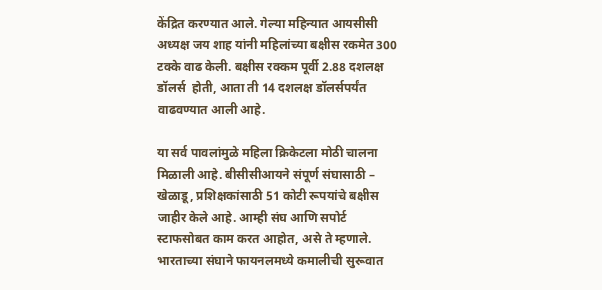केंद्रित करण्यात आले. गेल्या महिन्यात आयसीसी अध्यक्ष जय शाह यांनी महिलांच्या बक्षीस रकमेत 300 टक्के वाढ केली. बक्षीस रक्कम पूर्वी 2.88 दशलक्ष डॉलर्स  होती, आता ती 14 दशलक्ष डॉलर्सपर्यंत वाढवण्यात आली आहे.

या सर्व पावलांमुळे महिला क्रिकेटला मोठी चालना मिळाली आहे. बीसीसीआयने संपूर्ण संघासाठी – खेळाडू, प्रशिक्षकांसाठी 51 कोटी रूपयांचे बक्षीस जाहीर केले आहे. आम्ही संघ आणि सपोर्ट स्टाफसोबत काम करत आहोत, असे ते म्हणाले. भारताच्या संघाने फायनलमध्ये कमालीची सुरूवात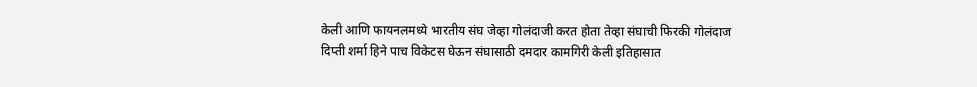केली आणि फायनलमध्ये भारतीय संघ जेव्हा गोलंदाजी करत होता तेव्हा संघाची फिरकी गोलंदाज दिप्ती शर्मा हिने पाच विकेटस घेऊन संघासाठी दमदार कामगिरी केली इतिहासात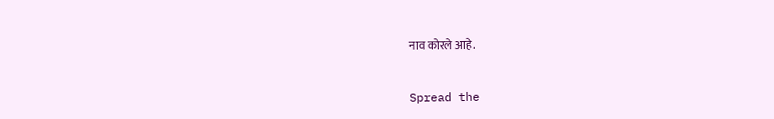नाव कोरले आहे.


Spread the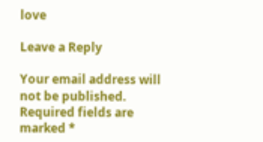love

Leave a Reply

Your email address will not be published. Required fields are marked *